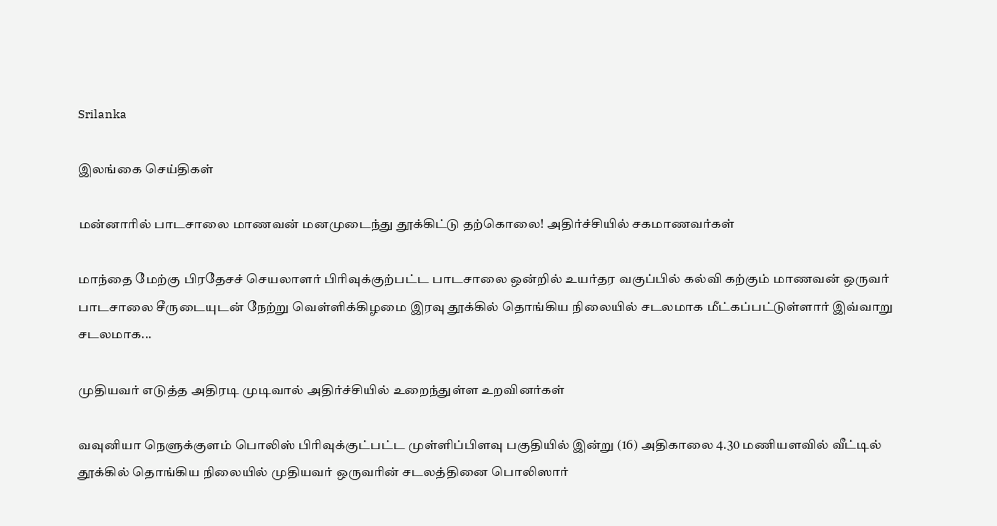Srilanka

இலங்கை செய்திகள்

மன்னாரில் பாடசாலை மாணவன் மனமுடைந்து தூக்கிட்டு தற்கொலை! அதிர்ச்சியில் சகமாணவர்கள்

மாந்தை மேற்கு பிரதேசச் செயலாளர் பிரிவுக்குற்பட்ட பாடசாலை ஒன்றில் உயர்தர வகுப்பில் கல்வி கற்கும் மாணவன் ஒருவர் பாடசாலை சீருடையுடன் நேற்று வெள்ளிக்கிழமை இரவு தூக்கில் தொங்கிய நிலையில் சடலமாக மீட்கப்பட்டுள்ளார் இவ்வாறு சடலமாக...

முதியவர் எடுத்த அதிரடி முடிவால் அதிர்ச்சியில் உறைந்துள்ள உறவினர்கள்

வவுனியா நெளுக்குளம் பொலிஸ் பிரிவுக்குட்பட்ட முள்ளிப்பிளவு பகுதியில் இன்று (16) அதிகாலை 4.30 மணியளவில் வீட்டில் தூக்கில் தொங்கிய நிலையில் முதியவர் ஒருவரின் சடலத்தினை பொலிஸார்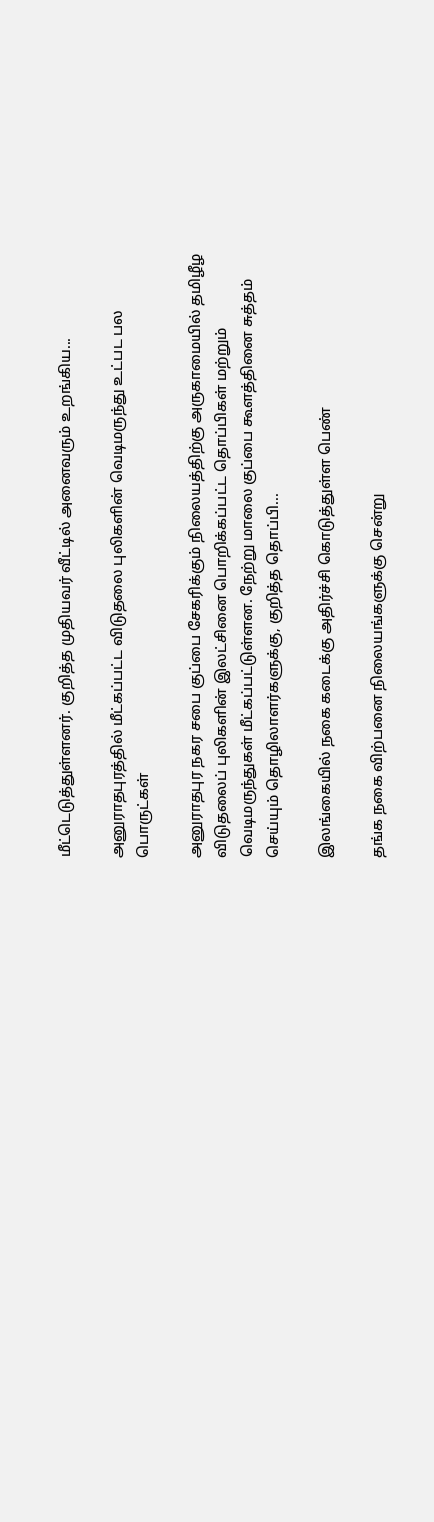மீட்டெடுத்துள்ளனர். குறித்த முதியவர் வீட்டில் அனைவரும் உறங்கிய...

அனுராதபுரத்தில் மீட்கப்பட்ட விடுதலை புலிகளின் வெடிமருந்து உட்பட பல பொருட்கள்

அனுராதபுர நகர சபை குப்பை சேகரிக்கும் நிலையத்திற்கு அருகாமையில் தமிழீழ விடுதலைப் புலிகளின் இலட்சினை பொறிக்கப்பட்ட தொப்பிகள் மற்றும் வெடிமருந்துகள் மீட்கப்பட்டுள்ளன. நேற்று மாலை குப்பை கூளத்தினை சுத்தம் செய்யும் தொழிலாளர்களுக்கு, குறித்த தொப்பி...

இலங்கையில் நகை கடைக்கு அதிர்ச்சி கொடுத்துள்ள பெண்

தங்க நகை விற்பனை நிலையங்களுக்கு சென்று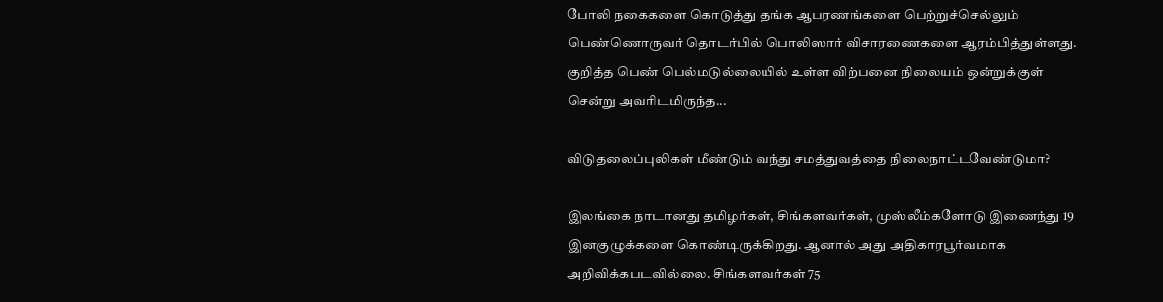போலி நகைகளை கொடுத்து தங்க ஆபரணங்களை பெற்றுச்செல்லும் பெண்ணொருவர் தொடர்பில் பொலிஸார் விசாரணைகளை ஆரம்பித்துள்ளது. குறித்த பெண் பெல்மடுல்லையில் உள்ள விற்பனை நிலையம் ஒன்றுக்குள் சென்று அவரிடமிருந்த...

விடுதலைப்புலிகள் மீண்டும் வந்து சமத்துவத்தை நிலைநாட்டவேண்டுமா?

இலங்கை நாடானது தமிழர்கள், சிங்களவர்கள், முஸ்லீம்களோடு இணைந்து 19 இனகுழுக்களை கொண்டிருக்கிறது. ஆனால் அது அதிகாரபூர்வமாக அறிவிக்கபடவில்லை. சிங்களவர்கள் 75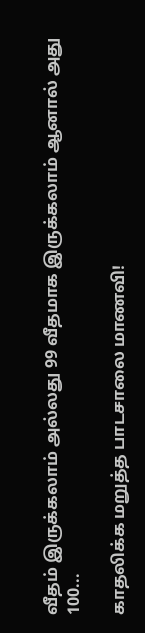வீதம் இருக்கலாம் அல்லது 99 வீதமாக இருக்கலாம் ஆனால் அது 100...

காதலிக்க மறுத்த பாடசாலை மாணவி!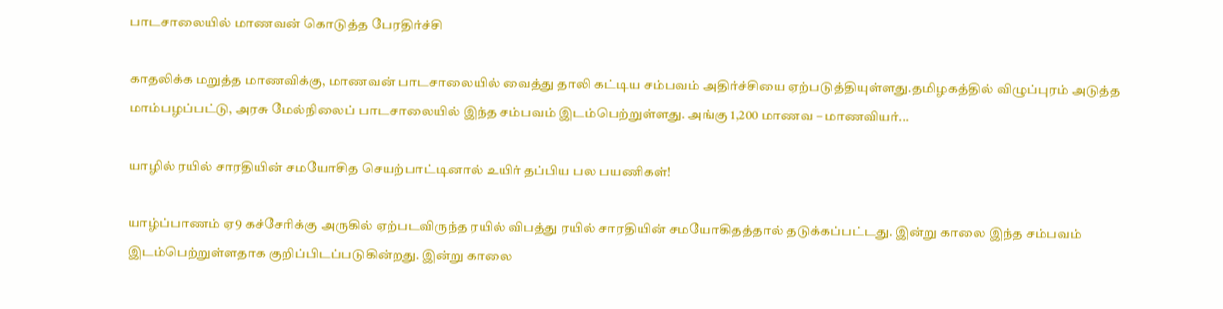பாடசாலையில் மாணவன் கொடுத்த பேரதிர்ச்சி

காதலிக்க மறுத்த மாணவிக்கு, மாணவன் பாடசாலையில் வைத்து தாலி கட்டிய சம்பவம் அதிர்ச்சியை ஏற்படுத்தியுள்ளது.தமிழகத்தில் விழுப்புரம் அடுத்த மாம்பழப்பட்டு, அரசு மேல்நிலைப் பாடசாலையில் இந்த சம்பவம் இடம்பெற்றுள்ளது. அங்கு 1,200 மாணவ – மாணவியர்...

யாழில் ரயில் சாரதியின் சமயோசித செயற்பாட்டினால் உயிர் தப்பிய பல பயணிகள்!

யாழ்ப்பாணம் ஏ9 கச்சேரிக்கு அருகில் ஏற்படவிருந்த ரயில் விபத்து ரயில் சாரதியின் சமயோகிதத்தால் தடுக்கப்பட்டது. இன்று காலை இந்த சம்பவம் இடம்பெற்றுள்ளதாக குறிப்பிடப்படுகின்றது. இன்று காலை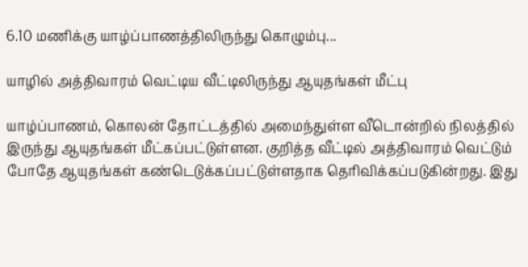6.10 மணிக்கு யாழ்ப்பாணத்திலிருந்து கொழும்பு...

யாழில் அத்திவாரம் வெட்டிய வீட்டிலிருந்து ஆயுதங்கள் மீட்பு

யாழ்ப்பாணம், கொலன் தோட்டத்தில் அமைந்துள்ள வீடொன்றில் நிலத்தில் இருந்து ஆயுதங்கள் மீட்கப்பட்டுள்ளன. குறித்த வீட்டில் அத்திவாரம் வெட்டும் போதே ஆயுதங்கள் கண்டெடுக்கப்பட்டுள்ளதாக தெரிவிக்கப்படுகின்றது. இது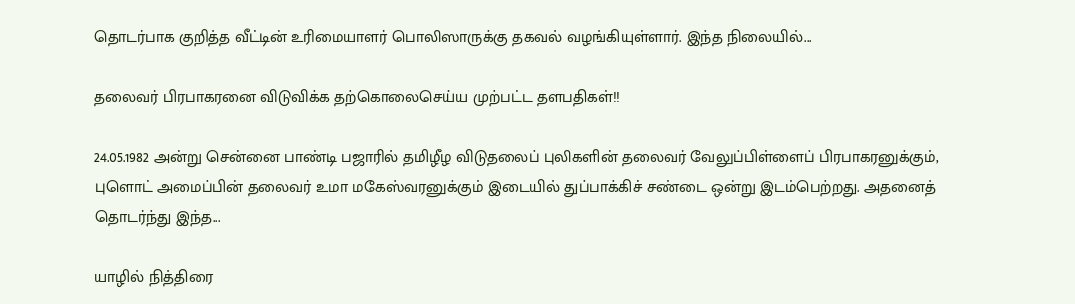தொடர்பாக குறித்த வீட்டின் உரிமையாளர் பொலிஸாருக்கு தகவல் வழங்கியுள்ளார். இந்த நிலையில்...

தலைவர் பிரபாகரனை விடுவிக்க தற்கொலைசெய்ய முற்பட்ட தளபதிகள்!!

24.05.1982 அன்று சென்னை பாண்டி பஜாரில் தமிழீழ விடுதலைப் புலிகளின் தலைவர் வேலுப்பிள்ளைப் பிரபாகரனுக்கும், புளொட் அமைப்பின் தலைவர் உமா மகேஸ்வரனுக்கும் இடையில் துப்பாக்கிச் சண்டை ஒன்று இடம்பெற்றது. அதனைத் தொடர்ந்து இந்த...

யாழில் நித்திரை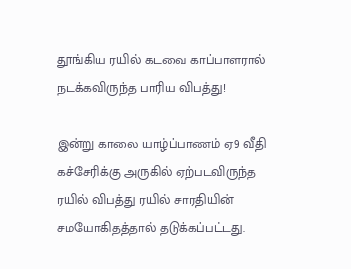தூங்கிய ரயில் கடவை காப்பாளரால் நடக்கவிருந்த பாரிய விபத்து!

இன்று காலை யாழ்ப்பாணம் ஏ9 வீதி கச்சேரிக்கு அருகில் ஏற்படவிருந்த ரயில் விபத்து ரயில் சாரதியின் சமயோகிதத்தால் தடுக்கப்பட்டது.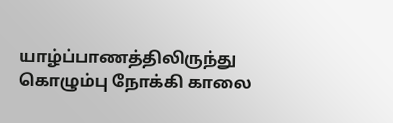யாழ்ப்பாணத்திலிருந்து கொழும்பு நோக்கி காலை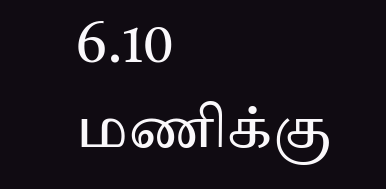6.10 மணிக்கு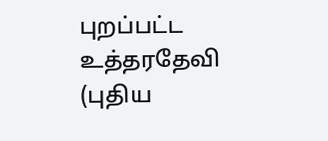புறப்பட்ட உத்தரதேவி (புதிய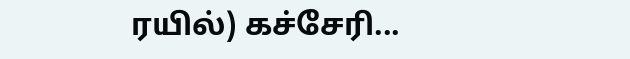ரயில்) கச்சேரி...